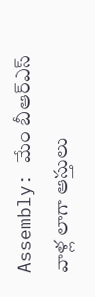Assembly: మేం బీఆర్ఎస్ వాళ్ల లాగా ఆస్తులు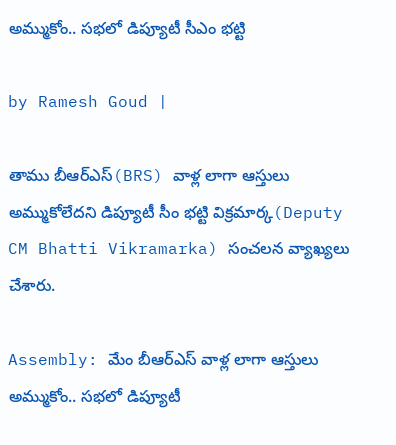అమ్ముకోం.. సభలో డిప్యూటీ సీఎం భట్టి

by Ramesh Goud |

తాము బీఆర్ఎస్(BRS) వాళ్ల లాగా ఆస్తులు అమ్ముకోలేదని డిప్యూటీ సీం భట్టి విక్రమార్క(Deputy CM Bhatti Vikramarka) సంచలన వ్యాఖ్యలు చేశారు.

Assembly: మేం బీఆర్ఎస్ వాళ్ల లాగా ఆస్తులు అమ్ముకోం.. సభలో డిప్యూటీ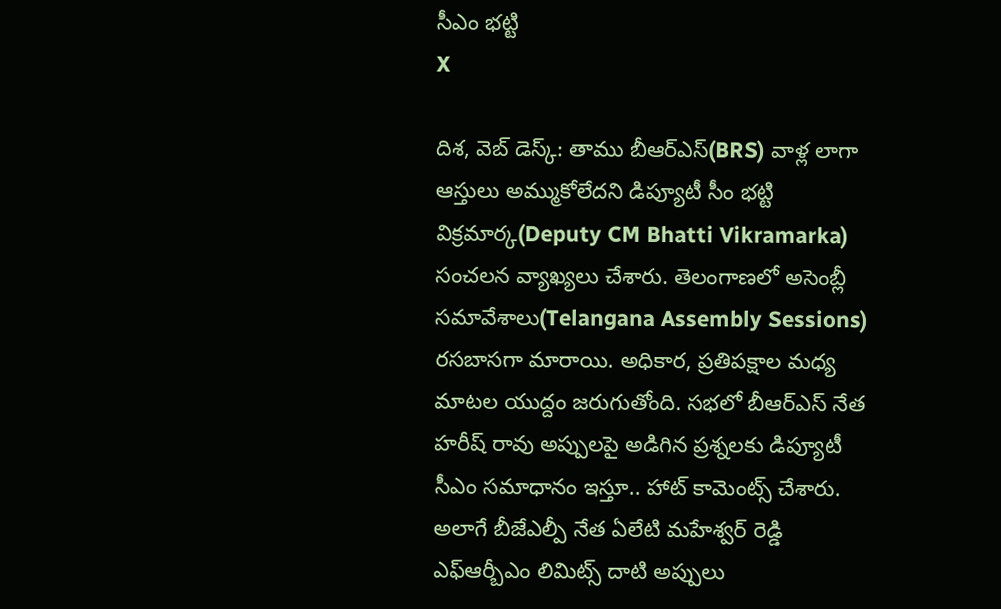సీఎం భట్టి
X

దిశ, వెబ్ డెస్క్: తాము బీఆర్ఎస్(BRS) వాళ్ల లాగా ఆస్తులు అమ్ముకోలేదని డిప్యూటీ సీం భట్టి విక్రమార్క(Deputy CM Bhatti Vikramarka) సంచలన వ్యాఖ్యలు చేశారు. తెలంగాణలో అసెంబ్లీ సమావేశాలు(Telangana Assembly Sessions) రసబాసగా మారాయి. అధికార, ప్రతిపక్షాల మధ్య మాటల యుద్దం జరుగుతోంది. సభలో బీఆర్ఎస్ నేత హరీష్ రావు అప్పులపై అడిగిన ప్రశ్నలకు డిప్యూటీ సీఎం సమాధానం ఇస్తూ.. హాట్ కామెంట్స్ చేశారు. అలాగే బీజేఎల్పీ నేత ఏలేటి మహేశ్వర్ రెడ్డి ఎఫ్ఆర్బీఎం లిమిట్స్ దాటి అప్పులు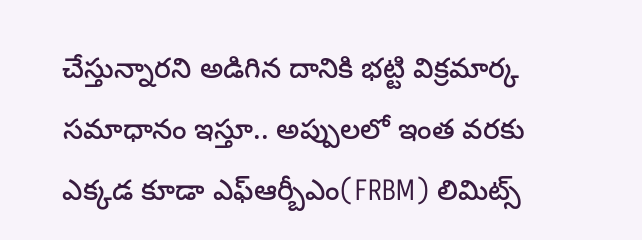చేస్తున్నారని అడిగిన దానికి భట్టి విక్రమార్క సమాధానం ఇస్తూ.. అప్పులలో ఇంత వరకు ఎక్కడ కూడా ఎఫ్ఆర్బీఎం(FRBM) లిమిట్స్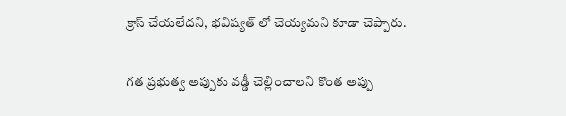క్రాస్ చేయలేదని, భవిష్యత్ లో చెయ్యమని కూడా చెప్పారు.

గత ప్రభుత్వ అప్పుకు వడ్డీ చెల్లించాలని కొంత అప్పు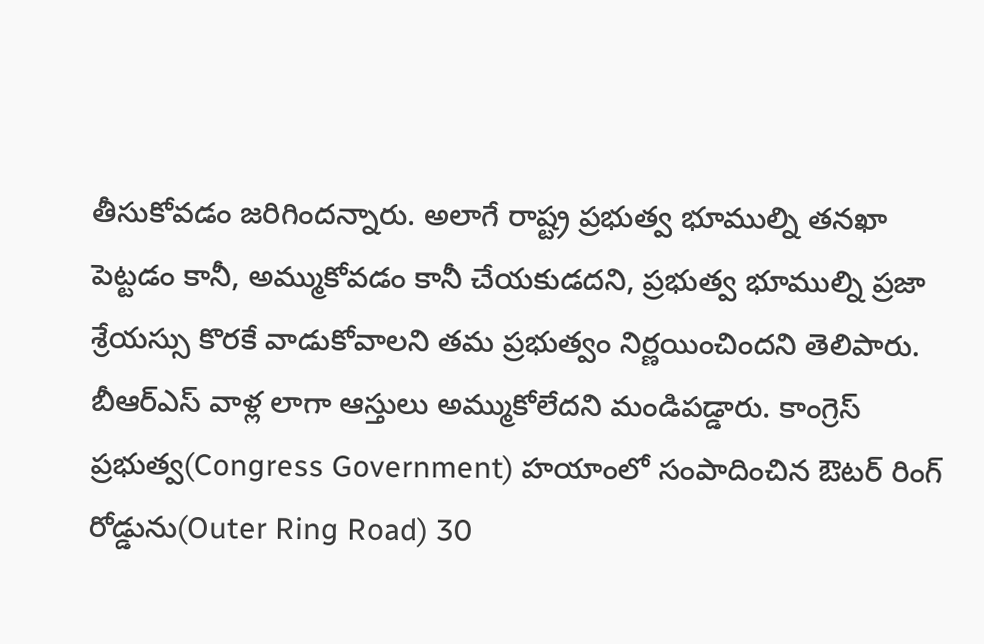తీసుకోవడం జరిగిందన్నారు. అలాగే రాష్ట్ర ప్రభుత్వ భూముల్ని తనఖా పెట్టడం కానీ, అమ్ముకోవడం కానీ చేయకుడదని, ప్రభుత్వ భూముల్ని ప్రజా శ్రేయస్సు కొరకే వాడుకోవాలని తమ ప్రభుత్వం నిర్ణయించిందని తెలిపారు. బీఆర్ఎస్ వాళ్ల లాగా ఆస్తులు అమ్ముకోలేదని మండిపడ్డారు. కాంగ్రెస్ ప్రభుత్వ(Congress Government) హయాంలో సంపాదించిన ఔటర్ రింగ్ రోడ్డును(Outer Ring Road) 30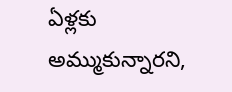ఏళ్లకు అమ్ముకున్నారని,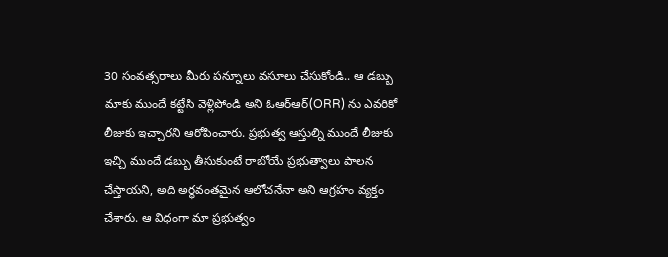30 సంవత్సరాలు మీరు పన్నూలు వసూలు చేసుకోండి.. ఆ డబ్బు మాకు ముందే కట్టేసి వెళ్లిపోండి అని ఓఆర్ఆర్(ORR) ను ఎవరికో లీజుకు ఇచ్చారని ఆరోపించారు. ప్రభుత్వ ఆస్తుల్ని ముందే లీజుకు ఇచ్చి ముందే డబ్బు తీసుకుంటే రాబోయే ప్రభుత్వాలు పాలన చేస్తాయని, అది అర్థవంతమైన ఆలోచనేనా అని ఆగ్రహం వ్యక్తం చేశారు. ఆ విధంగా మా ప్రభుత్వం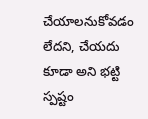చేయాలనుకోవడం లేదని, చేయదు కూడా అని భట్టి స్పష్టం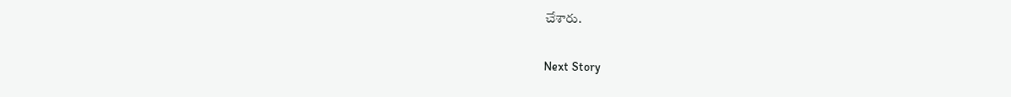చేశారు.

Next Story